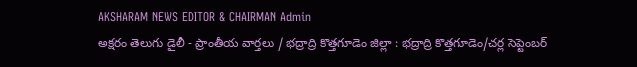AKSHARAM NEWS EDITOR & CHAIRMAN Admin
అక్షరం తెలుగు డైలీ - ప్రాంతీయ వార్తలు / భద్రాద్రి కొత్తగూడెం జిల్లా : భద్రాద్రి కొత్తగూడెం/చర్ల సెప్టెంబర్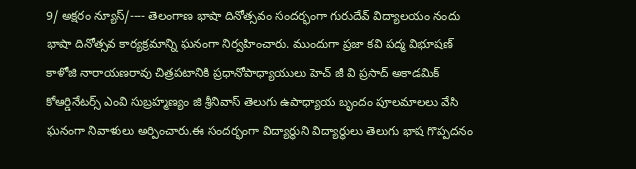9/ అక్షరం న్యూస్/---- తెలంగాణ భాషా దినోత్సవం సందర్భంగా గురుదేవ్ విద్యాలయం నందు భాషా దినోత్సవ కార్యక్రమాన్ని ఘనంగా నిర్వహించారు. ముందుగా ప్రజా కవి పద్మ విభూషణ్ కాళోజి నారాయణరావు చిత్రపటానికి ప్రధానోపాధ్యాయులు హెచ్ జీ వి ప్రసాద్ అకాడమిక్ కోఆర్డినేటర్స్ ఎంవి సుబ్రహ్మణ్యం జి శ్రీనివాస్ తెలుగు ఉపాధ్యాయ బృందం పూలమాలలు వేసి ఘనంగా నివాళులు అర్పించారు.ఈ సందర్భంగా విద్యార్థుని విద్యార్థులు తెలుగు భాష గొప్పదనం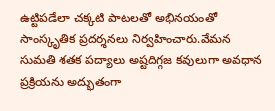ఉట్టిపడేలా చక్కటి పాటలతో అభినయంతో సాంస్కృతిక ప్రదర్శనలు నిర్వహించారు.వేమన సుమతి శతక పద్యాలు అష్టదిగ్గజ కవులుగా అవధాన ప్రక్రియను అద్భుతంగా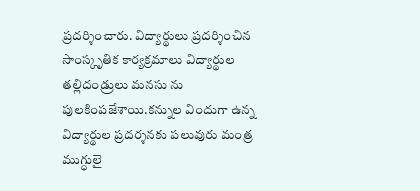ప్రదర్శించారు. విద్యార్థులు ప్రదర్శించిన సాంస్కృతిక కార్యక్రమాలు విద్యార్థుల తల్లిదండ్రులు మనసు ను పులకింపజేశాయి.కన్నుల విందుగా ఉన్న విద్యార్థుల ప్రదర్శనకు పలువురు మంత్ర ముగ్ధులై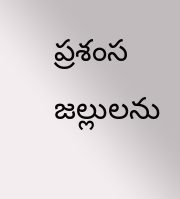ప్రశంస జల్లులను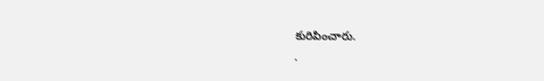కురిపించారు.
.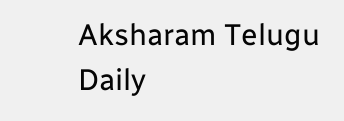Aksharam Telugu Daily